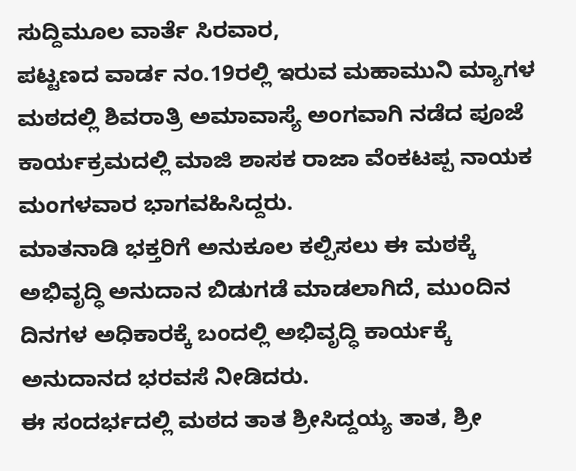ಸುದ್ದಿಮೂಲ ವಾರ್ತೆ ಸಿರವಾರ,
ಪಟ್ಟಣದ ವಾರ್ಡ ನಂ.19ರಲ್ಲಿ ಇರುವ ಮಹಾಮುನಿ ಮ್ಯಾಗಳ ಮಠದಲ್ಲಿ ಶಿವರಾತ್ರಿ ಅಮಾವಾಸ್ಯೆ ಅಂಗವಾಗಿ ನಡೆದ ಪೂಜೆ ಕಾರ್ಯಕ್ರಮದಲ್ಲಿ ಮಾಜಿ ಶಾಸಕ ರಾಜಾ ವೆಂಕಟಪ್ಪ ನಾಯಕ ಮಂಗಳವಾರ ಭಾಗವಹಿಸಿದ್ದರು.
ಮಾತನಾಡಿ ಭಕ್ತರಿಗೆ ಅನುಕೂಲ ಕಲ್ಪಿಸಲು ಈ ಮಠಕ್ಕೆ ಅಭಿವೃದ್ಧಿ ಅನುದಾನ ಬಿಡುಗಡೆ ಮಾಡಲಾಗಿದೆ, ಮುಂದಿನ ದಿನಗಳ ಅಧಿಕಾರಕ್ಕೆ ಬಂದಲ್ಲಿ ಅಭಿವೃದ್ಧಿ ಕಾರ್ಯಕ್ಕೆ ಅನುದಾನದ ಭರವಸೆ ನೀಡಿದರು.
ಈ ಸಂದರ್ಭದಲ್ಲಿ ಮಠದ ತಾತ ಶ್ರೀಸಿದ್ದಯ್ಯ ತಾತ, ಶ್ರೀ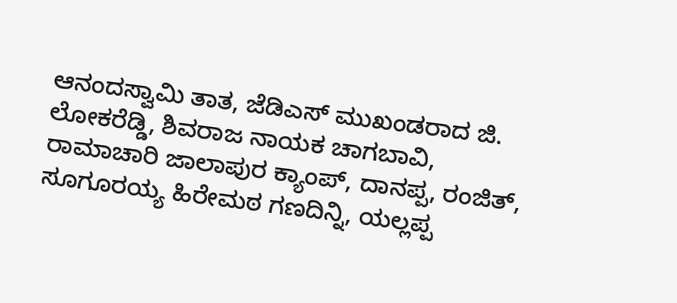ಆನಂದಸ್ವಾಮಿ ತಾತ, ಜೆಡಿಎಸ್ ಮುಖಂಡರಾದ ಜಿ. ಲೋಕರೆಡ್ಡಿ, ಶಿವರಾಜ ನಾಯಕ ಚಾಗಬಾವಿ, ರಾಮಾಚಾರಿ ಜಾಲಾಪುರ ಕ್ಯಾಂಪ್, ದಾನಪ್ಪ, ರಂಜಿತ್, ಸೂಗೂರಯ್ಯ ಹಿರೇಮಠ ಗಣದಿನ್ನಿ, ಯಲ್ಲಪ್ಪ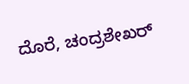ದೊರೆ, ಚಂದ್ರಶೇಖರ್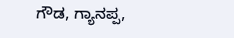ಗೌಡ, ಗ್ಯಾನಪ್ಪ,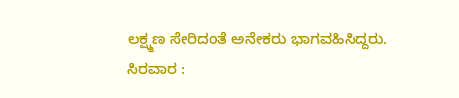ಲಕ್ಷ್ಮಣ ಸೇರಿದಂತೆ ಅನೇಕರು ಭಾಗವಹಿಸಿದ್ದರು.
ಸಿರವಾರ :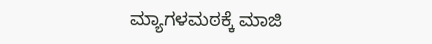ಮ್ಯಾಗಳಮಠಕ್ಕೆ ಮಾಜಿ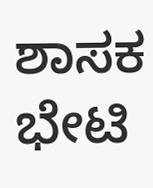ಶಾಸಕ ಭೇಟಿ